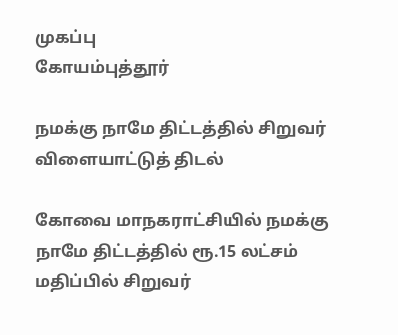முகப்பு
கோயம்புத்தூர்

நமக்கு நாமே திட்டத்தில் சிறுவர் விளையாட்டுத் திடல்

கோவை மாநகராட்சியில் நமக்கு நாமே திட்டத்தில் ரூ.15 லட்சம் மதிப்பில் சிறுவர்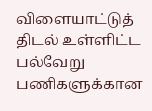விளையாட்டுத் திடல் உள்ளிட்ட பல்வேறு பணிகளுக்கான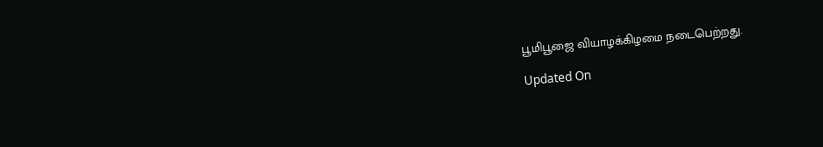பூமிபூஜை வியாழக்கிழமை நடைபெற்றது.

Updated On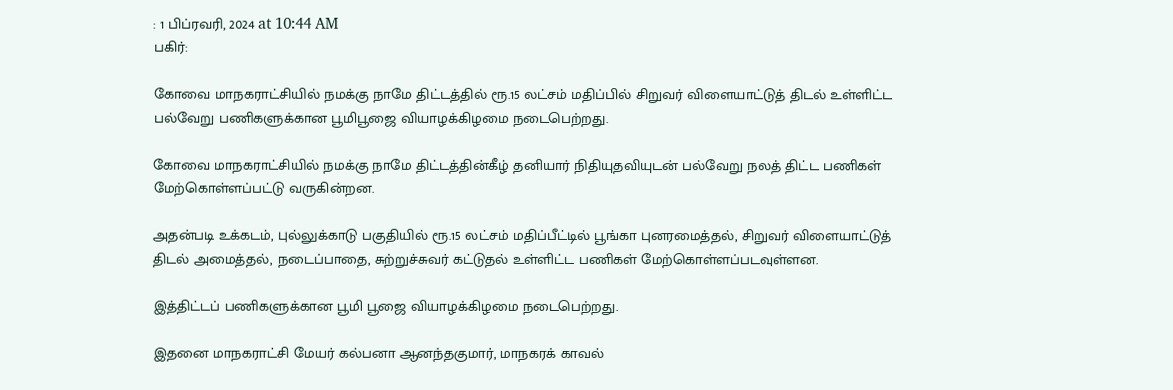: 1 பிப்ரவரி, 2024 at 10:44 AM
பகிர்:

கோவை மாநகராட்சியில் நமக்கு நாமே திட்டத்தில் ரூ.15 லட்சம் மதிப்பில் சிறுவர் விளையாட்டுத் திடல் உள்ளிட்ட பல்வேறு பணிகளுக்கான பூமிபூஜை வியாழக்கிழமை நடைபெற்றது.

கோவை மாநகராட்சியில் நமக்கு நாமே திட்டத்தின்கீழ் தனியார் நிதியுதவியுடன் பல்வேறு நலத் திட்ட பணிகள் மேற்கொள்ளப்பட்டு வருகின்றன.

அதன்படி உக்கடம், புல்லுக்காடு பகுதியில் ரூ.15 லட்சம் மதிப்பீட்டில் பூங்கா புனரமைத்தல், சிறுவர் விளையாட்டுத் திடல் அமைத்தல், நடைப்பாதை, சுற்றுச்சுவர் கட்டுதல் உள்ளிட்ட பணிகள் மேற்கொள்ளப்படவுள்ளன.

இத்திட்டப் பணிகளுக்கான பூமி பூஜை வியாழக்கிழமை நடைபெற்றது.

இதனை மாநகராட்சி மேயர் கல்பனா ஆனந்தகுமார், மாநகரக் காவல்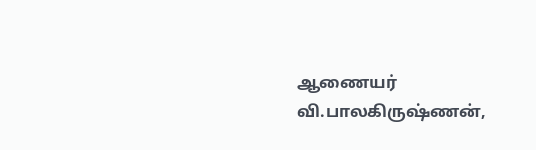ஆணையர் வி.பாலகிருஷ்ணன்,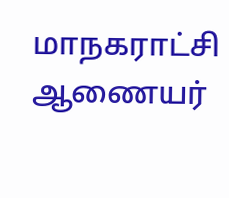மாநகராட்சி ஆணையர்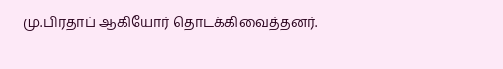மு.பிரதாப் ஆகியோர் தொடக்கிவைத்தனர்.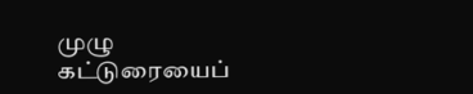முழு கட்டுரையைப்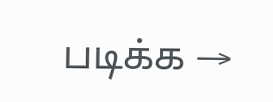படிக்க →